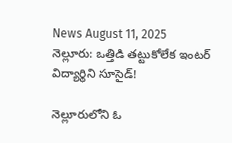News August 11, 2025
నెల్లూరు: ఒత్తిడి తట్టుకోలేక ఇంటర్ విద్యార్థిని సూసైడ్!

నెల్లూరులోని ఓ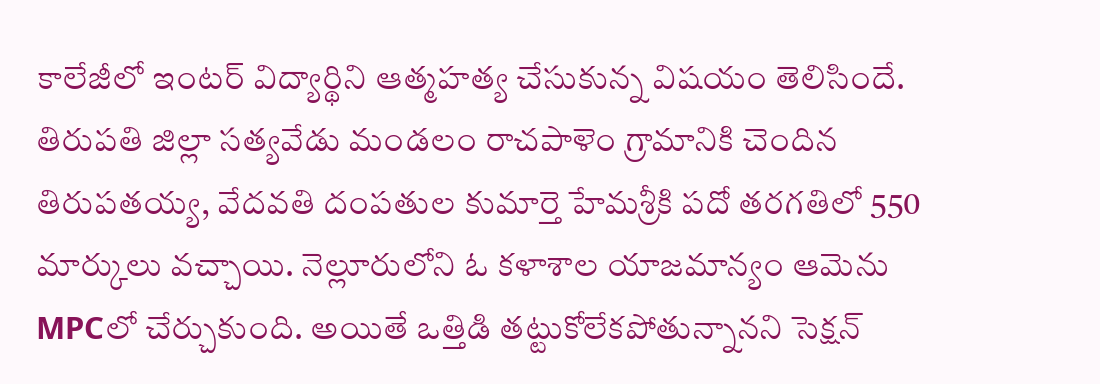కాలేజీలో ఇంటర్ విద్యార్థిని ఆత్మహత్య చేసుకున్న విషయం తెలిసిందే. తిరుపతి జిల్లా సత్యవేడు మండలం రాచపాళెం గ్రామానికి చెందిన తిరుపతయ్య, వేదవతి దంపతుల కుమార్తె హేమశ్రీకి పదో తరగతిలో 550 మార్కులు వచ్చాయి. నెల్లూరులోని ఓ కళాశాల యాజమాన్యం ఆమెను MPCలో చేర్చుకుంది. అయితే ఒత్తిడి తట్టుకోలేకపోతున్నానని సెక్షన్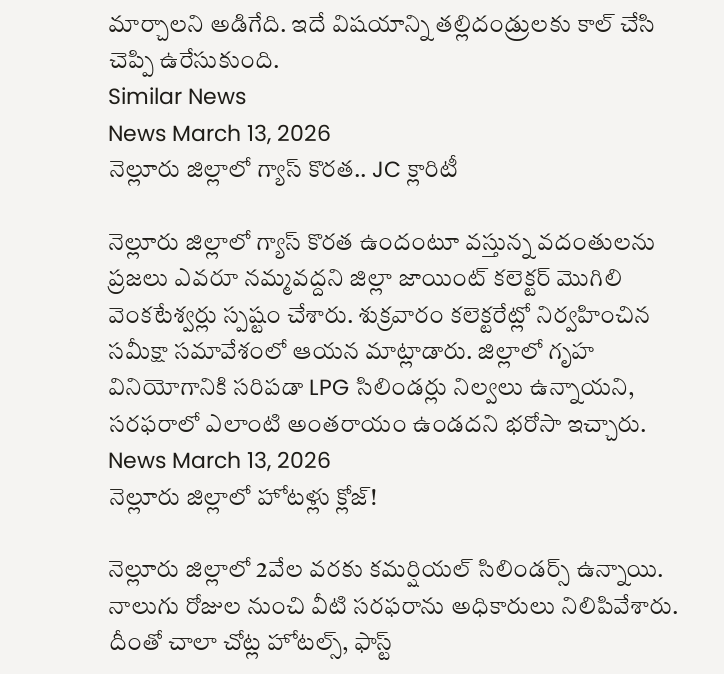మార్చాలని అడిగేది. ఇదే విషయాన్ని తల్లిదండ్రులకు కాల్ చేసి చెప్పి ఉరేసుకుంది.
Similar News
News March 13, 2026
నెల్లూరు జిల్లాలో గ్యాస్ కొరత.. JC క్లారిటీ

నెల్లూరు జిల్లాలో గ్యాస్ కొరత ఉందంటూ వస్తున్న వదంతులను ప్రజలు ఎవరూ నమ్మవద్దని జిల్లా జాయింట్ కలెక్టర్ మొగిలి వెంకటేశ్వర్లు స్పష్టం చేశారు. శుక్రవారం కలెక్టరేట్లో నిర్వహించిన సమీక్షా సమావేశంలో ఆయన మాట్లాడారు. జిల్లాలో గృహ వినియోగానికి సరిపడా LPG సిలిండర్లు నిల్వలు ఉన్నాయని, సరఫరాలో ఎలాంటి అంతరాయం ఉండదని భరోసా ఇచ్చారు.
News March 13, 2026
నెల్లూరు జిల్లాలో హోటళ్లు క్లోజ్!

నెల్లూరు జిల్లాలో 2వేల వరకు కమర్షియల్ సిలిండర్స్ ఉన్నాయి. నాలుగు రోజుల నుంచి వీటి సరఫరాను అధికారులు నిలిపివేశారు. దీంతో చాలా చోట్ల హోటల్స్, ఫాస్ట్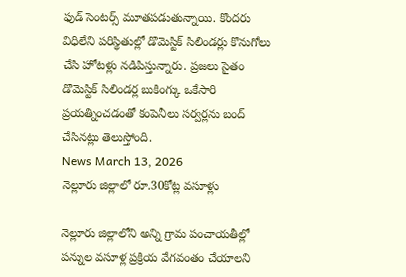ఫుడ్ సెంటర్స్ మూతపడుతున్నాయి. కొందరు విధిలేని పరిస్థితుల్లో డొమెస్టిక్ సిలిండర్లు కొనుగోలు చేసి హోటళ్లు నడిపిస్తున్నారు. ప్రజలు సైతం డొమెస్టిక్ సిలిండర్ల బుకింగ్కు ఒకేసారి ప్రయత్నించడంతో కంపెనీలు సర్వర్లను బంద్ చేసినట్లు తెలుస్తోంది.
News March 13, 2026
నెల్లూరు జిల్లాలో రూ.30కోట్ల వసూళ్లు

నెల్లూరు జిల్లాలోని అన్ని గ్రామ పంచాయతీల్లో పన్నుల వసూళ్ల ప్రక్రియ వేగవంతం చేయాలని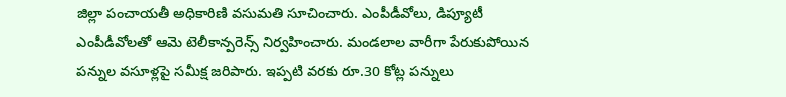జిల్లా పంచాయతీ అధికారిణి వసుమతి సూచించారు. ఎంపీడీవోలు, డిప్యూటీ ఎంపీడీవోలతో ఆమె టెలీకాన్పరెన్స్ నిర్వహించారు. మండలాల వారీగా పేరుకుపోయిన పన్నుల వసూళ్లపై సమీక్ష జరిపారు. ఇప్పటి వరకు రూ.30 కోట్ల పన్నులు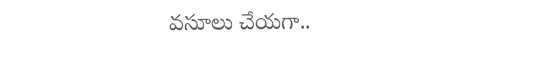వసూలు చేయగా..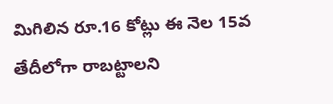మిగిలిన రూ.16 కోట్లు ఈ నెల 15వ తేదీలోగా రాబట్టాలని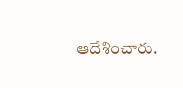ఆదేశించారు.